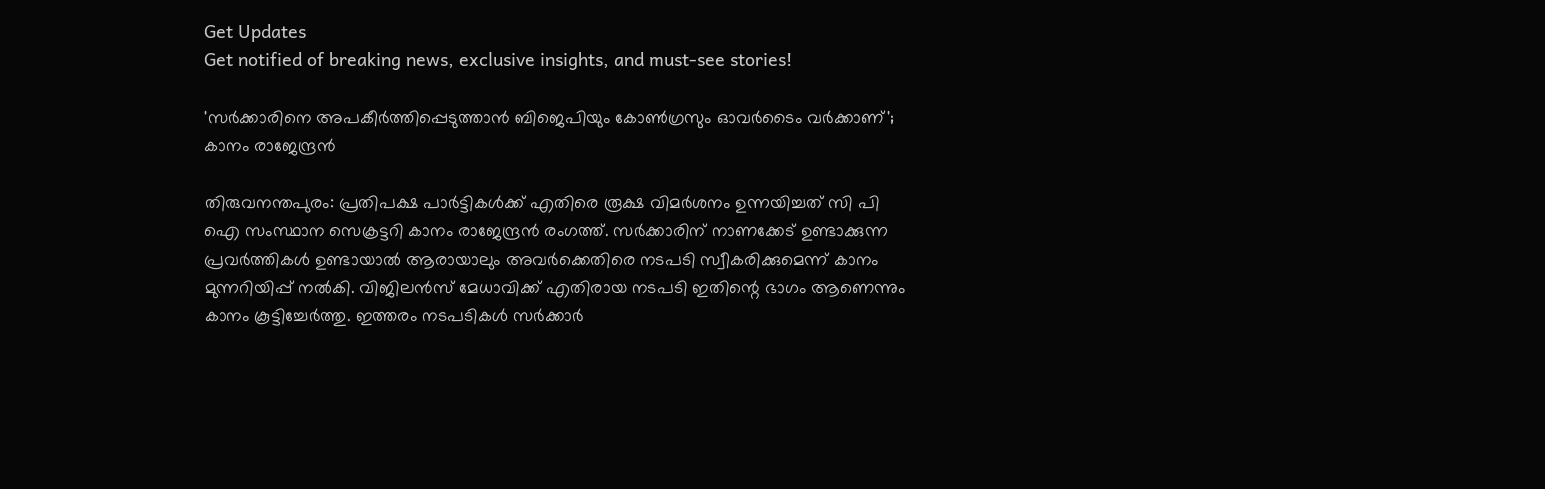Get Updates
Get notified of breaking news, exclusive insights, and must-see stories!

'സർക്കാരിനെ അപകീർത്തിപ്പെടുത്താൻ ബിജെപിയും കോൺഗ്രസും ഓവർടൈം വർക്കാണ്'; കാനം രാജേന്ദ്രൻ

തിരുവനന്തപുരം: പ്രതിപക്ഷ പാർട്ടികൾക്ക് എതിരെ രൂക്ഷ വിമർശനം ഉന്നയിച്ചത് സി പി ഐ സംസ്ഥാന സെക്രട്ടറി കാനം രാജേന്ദ്രൻ രംഗത്ത്. സർക്കാരിന് നാണക്കേട് ഉണ്ടാക്കുന്ന പ്രവർത്തികൾ ഉണ്ടായാൽ ആരായാലും അവർക്കെതിരെ നടപടി സ്വീകരിക്കുമെന്ന് കാനം മുന്നറിയിപ്പ് നൽകി. വിജിലൻസ് മേധാവിക്ക് എതിരായ നടപടി ഇതിന്റെ ഭാഗം ആണെന്നും കാനം കൂട്ടിച്ചേർത്തു. ഇത്തരം നടപടികൾ സർക്കാർ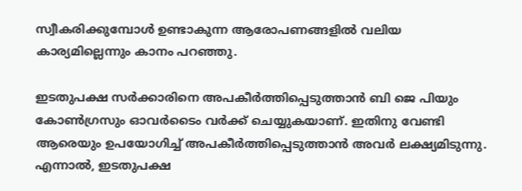സ്വീകരിക്കുമ്പോൾ ഉണ്ടാകുന്ന ആരോപണങ്ങളിൽ വലിയ കാര്യമില്ലെന്നും കാനം പറഞ്ഞു.

ഇടതുപക്ഷ സർക്കാരിനെ അപകീർത്തിപ്പെടുത്താൻ ബി ജെ പിയും കോൺഗ്രസും ഓവർടൈം വർക്ക് ചെയ്യുകയാണ്. ഇതിനു വേണ്ടി ആരെയും ഉപയോഗിച്ച് അപകീർത്തിപ്പെടുത്താൻ അവർ ലക്ഷ്യമിടുന്നു. എന്നാൽ, ഇടതുപക്ഷ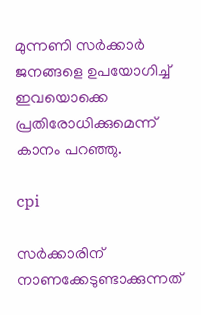മുന്നണി സർക്കാർ ജനങ്ങളെ ഉപയോഗിച്ച് ഇവയൊക്കെ പ്രതിരോധിക്കുമെന്ന് കാനം പറഞ്ഞു.

cpi

സർക്കാരിന് നാണക്കേടുണ്ടാക്കുന്നത്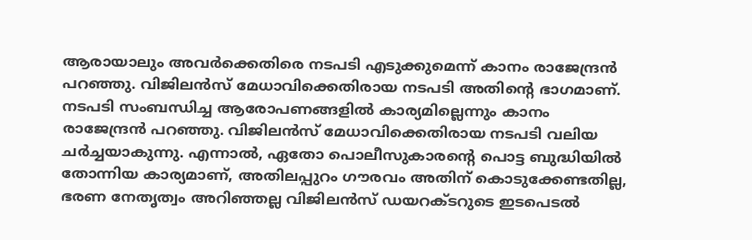ആരായാലും അവർക്കെതിരെ നടപടി എടുക്കുമെന്ന് കാനം രാജേന്ദ്രൻ പറ‍ഞ്ഞു. വിജിലൻസ് മേധാവിക്കെതിരായ നടപടി അതിന്റെ ഭാഗമാണ്. നടപടി സംബന്ധിച്ച ആരോപണങ്ങളിൽ കാര്യമില്ലെന്നും കാനം രാജേന്ദ്രൻ പറഞ്ഞു. വിജിലൻസ് മേധാവിക്കെതിരായ നടപടി വലിയ ചർച്ചയാകുന്നു. എന്നാൽ, ഏതോ പൊലീസുകാരന്റെ പൊട്ട ബുദ്ധിയിൽ തോന്നിയ കാര്യമാണ്, അതിലപ്പുറം ഗൗരവം അതിന് കൊടുക്കേണ്ടതില്ല, ഭരണ നേതൃത്വം അറിഞ്ഞല്ല വിജിലൻസ് ഡയറക്ടറുടെ ഇടപെടൽ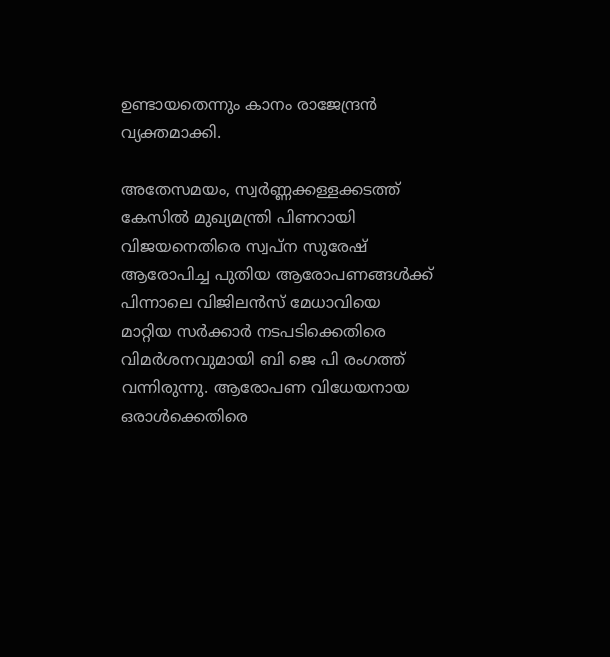ഉണ്ടായതെന്നും കാനം രാജേന്ദ്രൻ വ്യക്തമാക്കി.

അതേസമയം, സ്വർണ്ണക്കള്ളക്കടത്ത് കേസിൽ മുഖ്യമന്ത്രി പിണറായി വിജയനെതിരെ സ്വപ്ന സുരേഷ് ആരോപിച്ച പുതിയ ആരോപണങ്ങൾക്ക് പിന്നാലെ വിജിലൻസ് മേധാവിയെ മാറ്റിയ സർക്കാർ നടപടിക്കെതിരെ വിമർശനവുമായി ബി ജെ പി രംഗത്ത് വന്നിരുന്നു. ആരോപണ വിധേയനായ ഒരാൾക്കെതിരെ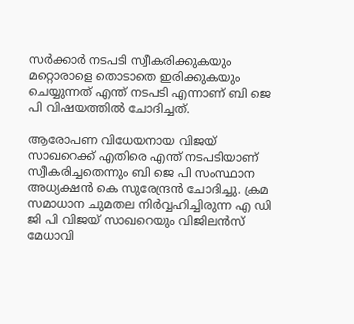സർക്കാർ നടപടി സ്വീകരിക്കുകയും മറ്റൊരാളെ തൊടാതെ ഇരിക്കുകയും ചെയ്യുന്നത് എന്ത് നടപടി എന്നാണ് ബി ജെ പി വിഷയത്തിൽ ചോദിച്ചത്.

ആരോപണ വിധേയനായ വിജയ് സാഖറെക്ക് എതിരെ എന്ത് നടപടിയാണ് സ്വീകരിച്ചതെന്നും ബി ജെ പി സംസ്ഥാന അധ്യക്ഷൻ കെ സുരേന്ദ്രൻ ചോദിച്ചു. ക്രമ സമാധാന ചുമതല നിർവ്വഹിച്ചിരുന്ന എ ഡി ജി പി വിജയ് സാഖറെയും വിജിലൻസ് മേധാവി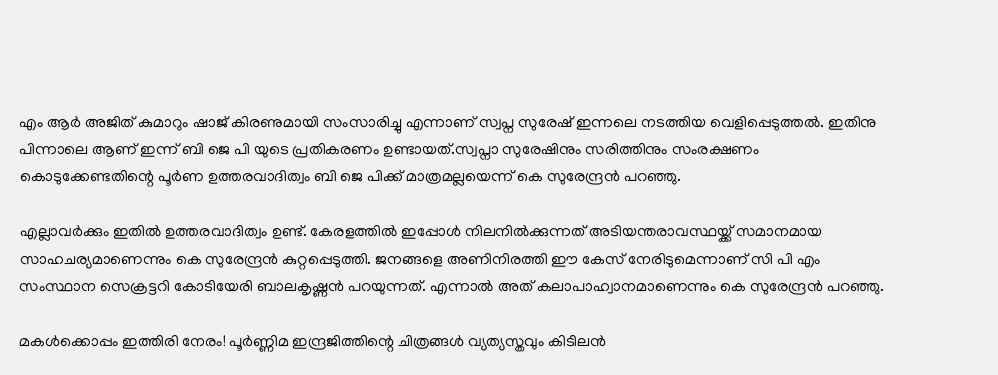എം ആർ അജിത് കുമാറും ഷാജ് കിരണുമായി സംസാരിച്ചു എന്നാണ് സ്വപ്ന സുരേഷ് ഇന്നലെ നടത്തിയ വെളിപ്പെടുത്തൽ. ഇതിനു പിന്നാലെ ആണ് ഇന്ന് ബി ജെ പി യുടെ പ്രതികരണം ഉണ്ടായത്.സ്വപ്നാ സുരേഷിനും സരിത്തിനും സംരക്ഷണം കൊടുക്കേണ്ടതിന്റെ പൂർണ ഉത്തരവാദിത്വം ബി ജെ പിക്ക് മാത്രമല്ലയെന്ന് കെ സുരേന്ദ്രൻ പറഞ്ഞു.

എല്ലാവർക്കും ഇതിൽ ഉത്തരവാദിത്വം ഉണ്ട്. കേരളത്തിൽ ഇപ്പോൾ നിലനിൽക്കുന്നത് അടിയന്തരാവസ്ഥയ്ക്ക് സമാനമായ സാഹചര്യമാണെന്നും കെ സുരേന്ദ്രൻ കുറ്റപ്പെടുത്തി. ജനങ്ങളെ അണിനിരത്തി ഈ കേസ് നേരിടുമെന്നാണ് സി പി എം സംസ്ഥാന സെക്രട്ടറി കോടിയേരി ബാലകൃഷ്ണൻ പറയുന്നത്. എന്നാൽ അത് കലാപാഹ്വാനമാണെന്നും കെ സുരേന്ദ്രൻ പറഞ്ഞു.

മകൾക്കൊപ്പം ഇത്തിരി നേരം! പൂർണ്ണിമ ഇന്ദ്രജിത്തിന്റെ ചിത്രങ്ങൾ വ്യത്യസ്തവും കിടിലൻ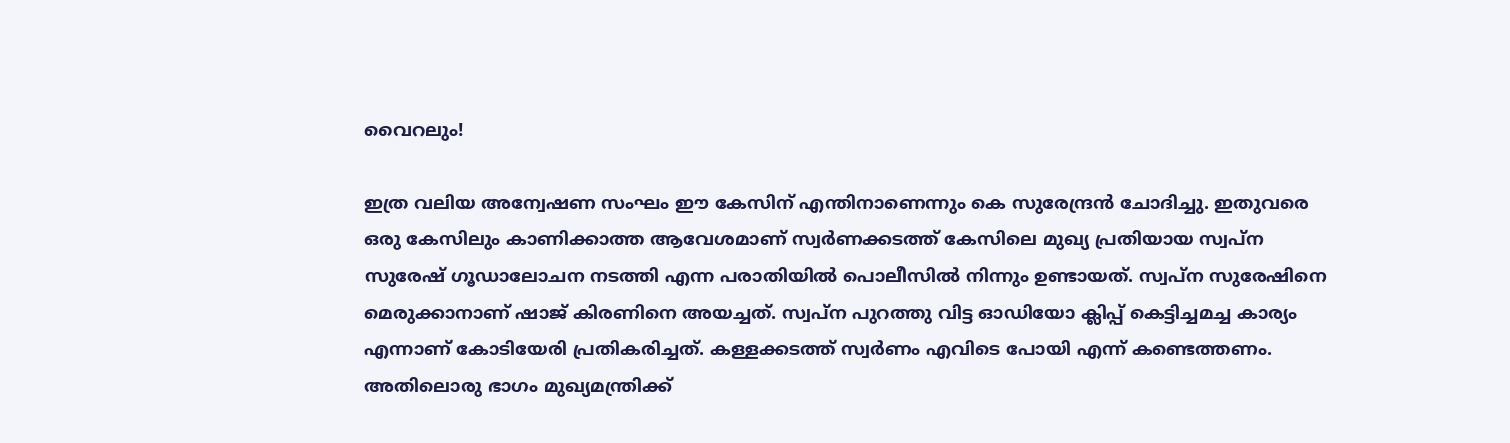വൈറലും!

ഇത്ര വലിയ അന്വേഷണ സംഘം ഈ കേസിന് എന്തിനാണെന്നും കെ സുരേന്ദ്രൻ ചോദിച്ചു. ഇതുവരെ ഒരു കേസിലും കാണിക്കാത്ത ആവേശമാണ് സ്വർണക്കടത്ത് കേസിലെ മുഖ്യ പ്രതിയായ സ്വപ്ന സുരേഷ് ഗൂഡാലോചന നടത്തി എന്ന പരാതിയിൽ പൊലീസിൽ നിന്നും ഉണ്ടായത്. സ്വപ്ന സുരേഷിനെ മെരുക്കാനാണ് ഷാജ് കിരണിനെ അയച്ചത്. സ്വപ്ന പുറത്തു വിട്ട ഓഡിയോ ക്ലിപ്പ് കെട്ടിച്ചമച്ച കാര്യം എന്നാണ് കോടിയേരി പ്രതികരിച്ചത്. കള്ളക്കടത്ത് സ്വർണം എവിടെ പോയി എന്ന് കണ്ടെത്തണം. അതിലൊരു ഭാഗം മുഖ്യമന്ത്രിക്ക്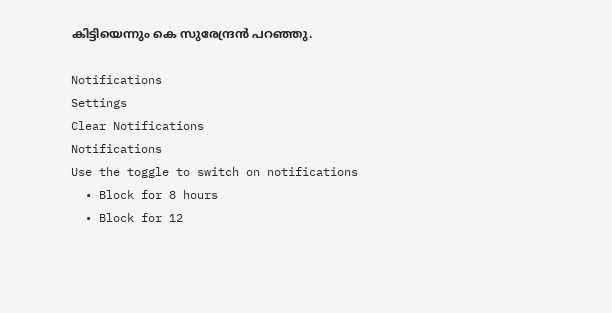കിട്ടിയെന്നും കെ സുരേന്ദ്രൻ പറഞ്ഞു.

Notifications
Settings
Clear Notifications
Notifications
Use the toggle to switch on notifications
  • Block for 8 hours
  • Block for 12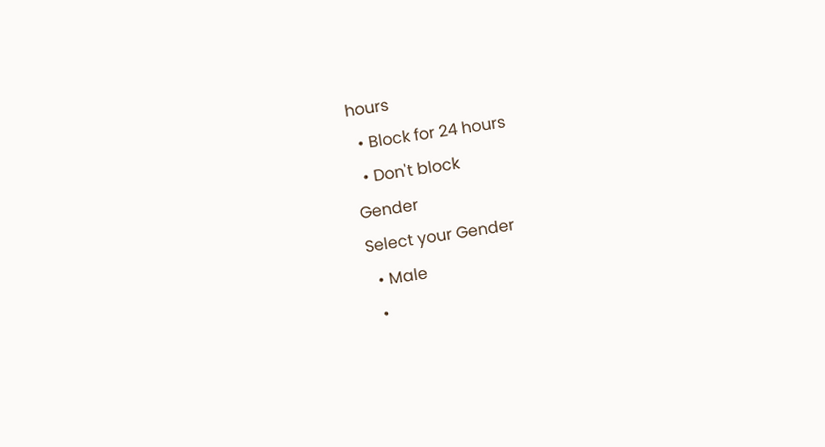hours
  • Block for 24 hours
  • Don't block
Gender
Select your Gender
  • Male
  •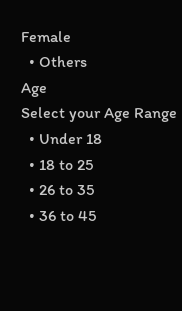Female
  • Others
Age
Select your Age Range
  • Under 18
  • 18 to 25
  • 26 to 35
  • 36 to 45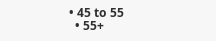• 45 to 55
  • 55+